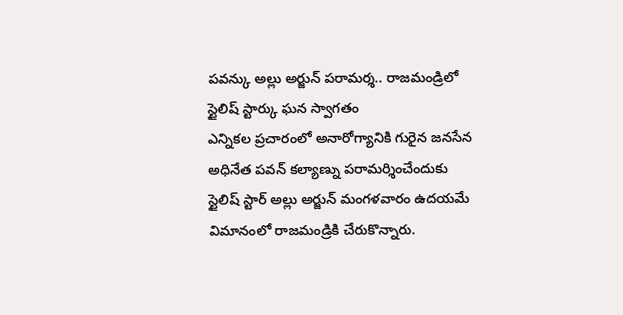పవన్కు అల్లు అర్జున్ పరామర్శ.. రాజమండ్రిలో స్టైలిష్ స్టార్కు ఘన స్వాగతం
ఎన్నికల ప్రచారంలో అనారోగ్యానికి గురైన జనసేన అధినేత పవన్ కల్యాణ్ను పరామర్శించేందుకు స్టైలిష్ స్టార్ అల్లు అర్జున్ మంగళవారం ఉదయమే విమానంలో రాజమండ్రికి చేరుకొన్నారు.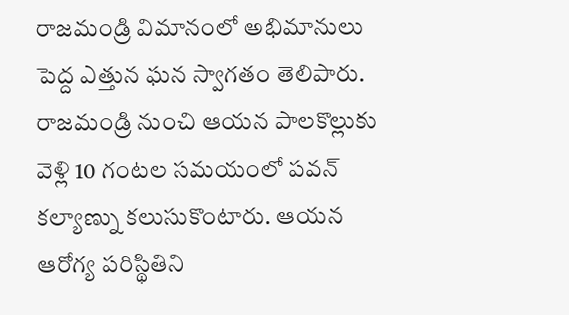రాజమండ్రి విమానంలో అభిమానులు పెద్ద ఎత్తున ఘన స్వాగతం తెలిపారు. రాజమండ్రి నుంచి ఆయన పాలకొల్లుకు వెళ్లి 10 గంటల సమయంలో పవన్ కల్యాణ్ను కలుసుకొంటారు. ఆయన ఆరోగ్య పరిస్థితిని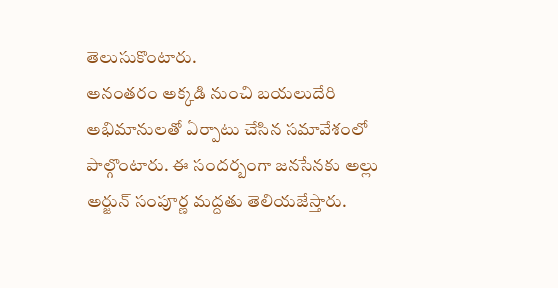తెలుసుకొంటారు.
అనంతరం అక్కడి నుంచి బయలుదేరి అభిమానులతో ఏర్పాటు చేసిన సమావేశంలో పాల్గొంటారు. ఈ సందర్బంగా జనసేనకు అల్లు అర్జున్ సంపూర్ణ మద్దతు తెలియజేస్తారు.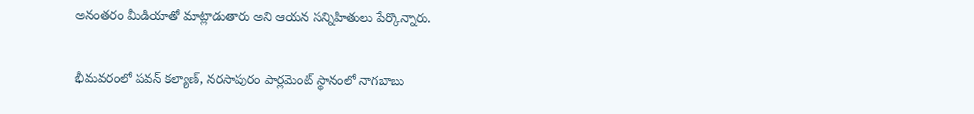అనంతరం మీడియాతో మాట్లాడుతారు అని ఆయన సన్నిహితులు పేర్కొన్నారు.

భీమవరంలో పవన్ కల్యాణ్, నరసాపురం పార్లమెంట్ స్థానంలో నాగబాబు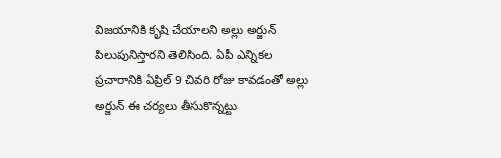విజయానికి కృషి చేయాలని అల్లు అర్జున్ పిలుపునిస్తారని తెలిసింది. ఏపీ ఎన్నికల ప్రచారానికి ఏప్రిల్ 9 చివరి రోజు కావడంతో అల్లు అర్జున్ ఈ చర్యలు తీసుకొన్నట్టు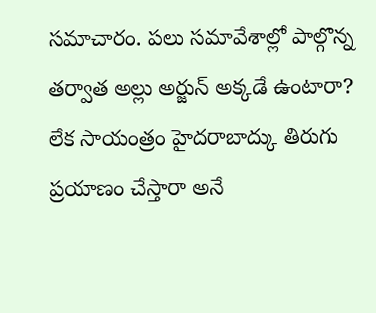సమాచారం. పలు సమావేశాల్లో పాల్గొన్న తర్వాత అల్లు అర్జున్ అక్కడే ఉంటారా? లేక సాయంత్రం హైదరాబాద్కు తిరుగు ప్రయాణం చేస్తారా అనే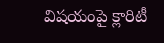విషయంపై క్లారిటీ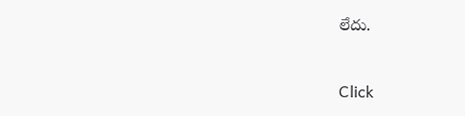లేదు.


Click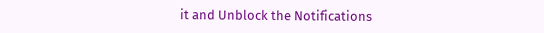it and Unblock the Notifications